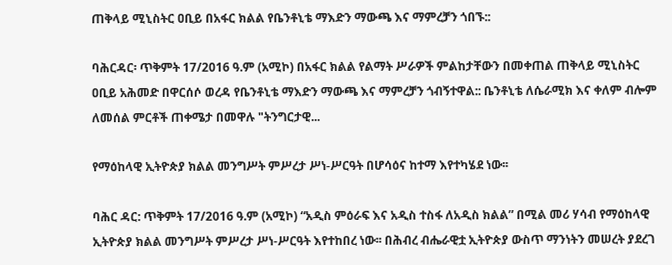ጠቅላይ ሚኒስትር ዐቢይ በአፋር ክልል የቤንቶኒቴ ማእድን ማውጫ እና ማምረቻን ጎበኙ::

ባሕርዳር፡ ጥቅምት 17/2016 ዓ.ም (አሚኮ) በአፋር ክልል የልማት ሥራዎች ምልከታቸውን በመቀጠል ጠቅላይ ሚኒስትር ዐቢይ አሕመድ በዋርሰሶ ወረዳ የቤንቶኒቴ ማእድን ማውጫ እና ማምረቻን ጎብኝተዋል:: ቤንቶኒቴ ለሴራሚክ እና ቀለም ብሎም ለመሰል ምርቶች ጠቀሜታ በመዋሉ "ትንግርታዊ...

የማዕከላዊ ኢትዮጵያ ክልል መንግሥት ምሥረታ ሥነ-ሥርዓት በሆሳዕና ከተማ እየተካሄደ ነው፡፡

ባሕር ዳር: ጥቅምት 17/2016 ዓ.ም (አሚኮ) “አዲስ ምዕራፍ እና አዲስ ተስፋ ለአዲስ ክልል” በሚል መሪ ሃሳብ የማዕከላዊ ኢትዮጵያ ክልል መንግሥት ምሥረታ ሥነ-ሥርዓት እየተከበረ ነው፡፡ በሕብረ ብሔራዊቷ ኢትዮጵያ ውስጥ ማንነትን መሠረት ያደረገ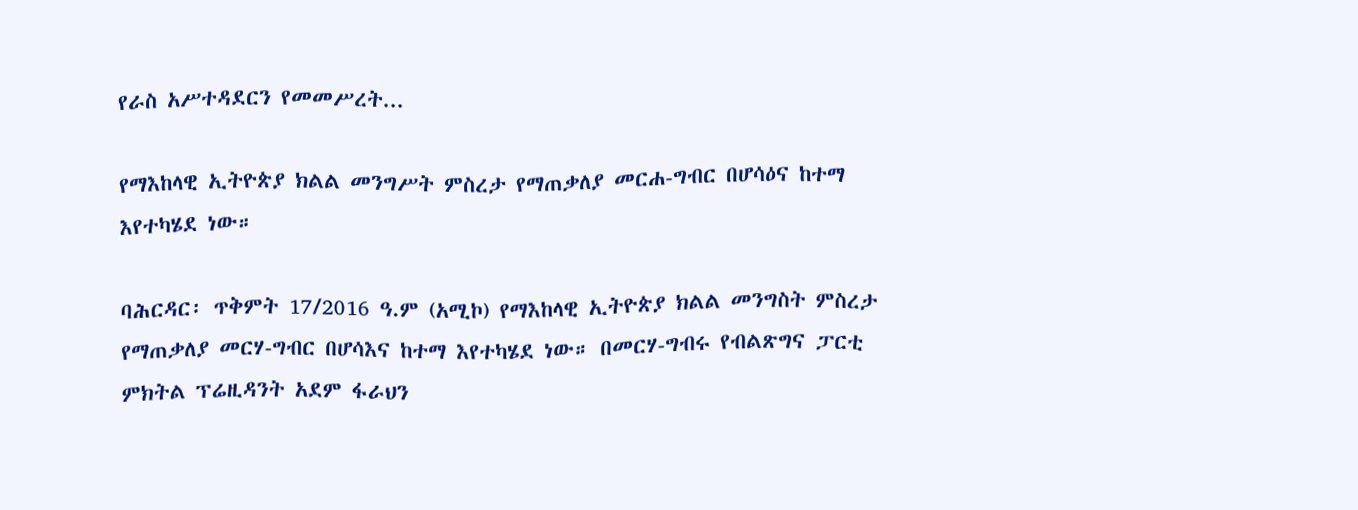የራስ አሥተዳደርን የመመሥረት...

የማእከላዊ ኢትዮጵያ ክልል መንግሥት ምስረታ የማጠቃለያ መርሐ-ግብር በሆሳዕና ከተማ እየተካሄደ ነው።

ባሕርዳር፡ ጥቅምት 17/2016 ዓ.ም (አሚኮ) የማእከላዊ ኢትዮጵያ ክልል መንግስት ምስረታ የማጠቃለያ መርሃ-ግብር በሆሳእና ከተማ እየተካሄደ ነው። በመርሃ-ግብሩ የብልጽግና ፓርቲ ምክትል ፕሬዚዳንት አደም ፋራህን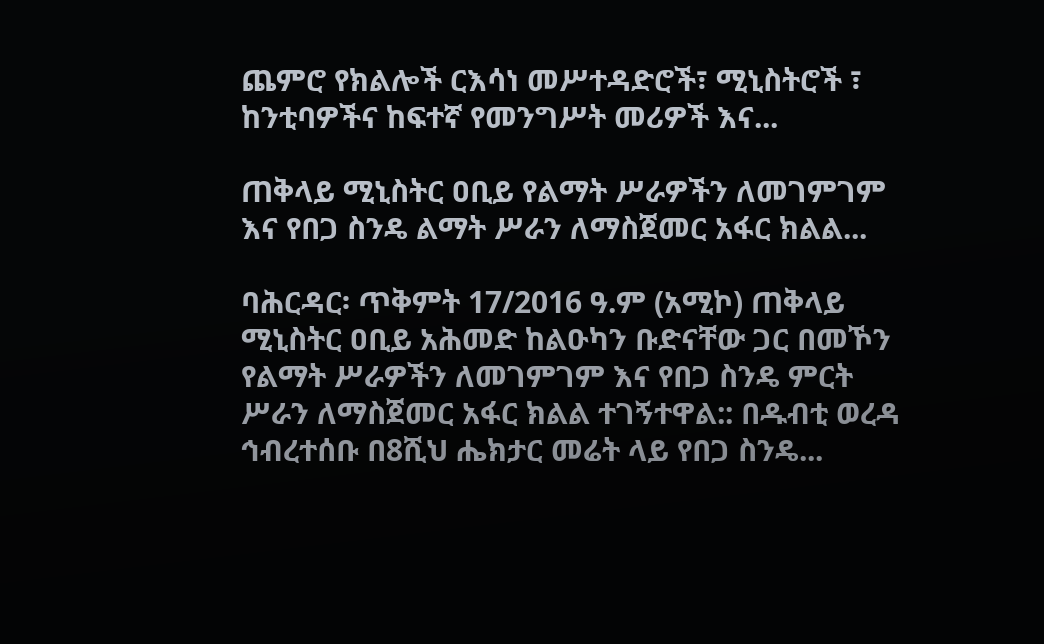ጨምሮ የክልሎች ርእሳነ መሥተዳድሮች፣ ሚኒስትሮች ፣ ከንቲባዎችና ከፍተኛ የመንግሥት መሪዎች እና...

ጠቅላይ ሚኒስትር ዐቢይ የልማት ሥራዎችን ለመገምገም እና የበጋ ስንዴ ልማት ሥራን ለማስጀመር አፋር ክልል...

ባሕርዳር፡ ጥቅምት 17/2016 ዓ.ም (አሚኮ) ጠቅላይ ሚኒስትር ዐቢይ አሕመድ ከልዑካን ቡድናቸው ጋር በመኾን የልማት ሥራዎችን ለመገምገም እና የበጋ ስንዴ ምርት ሥራን ለማስጀመር አፋር ክልል ተገኝተዋል:: በዱብቲ ወረዳ ኅብረተሰቡ በ8ሺህ ሔክታር መሬት ላይ የበጋ ስንዴ...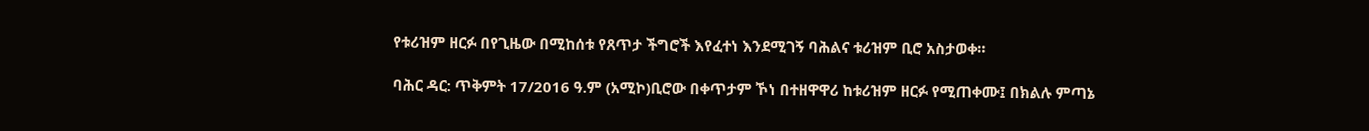የቱሪዝም ዘርፉ በየጊዜው በሚከሰቱ የጸጥታ ችግሮች እየፈተነ እንደሚገኝ ባሕልና ቱሪዝም ቢሮ አስታወቀ።

ባሕር ዳር: ጥቅምት 17/2016 ዓ.ም (አሚኮ)ቢሮው በቀጥታም ኾነ በተዘዋዋሪ ከቱሪዝም ዘርፉ የሚጠቀሙ፤ በክልሉ ምጣኔ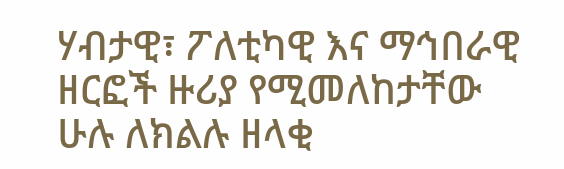ሃብታዊ፣ ፖለቲካዊ እና ማኅበራዊ ዘርፎች ዙሪያ የሚመለከታቸው ሁሉ ለክልሉ ዘላቂ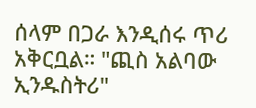ሰላም በጋራ እንዲሰሩ ጥሪ አቅርቧል። "ጪስ አልባው ኢንዱስትሪ"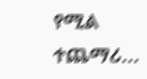የሚል ተጨማሪ...